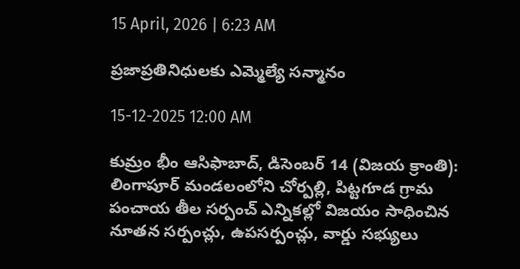15 April, 2026 | 6:23 AM

ప్రజాప్రతినిధులకు ఎమ్మెల్యే సన్మానం

15-12-2025 12:00 AM

కుమ్రం భీం ఆసిఫాబాద్, డిసెంబర్ 14 (విజయ క్రాంతి): లింగాపూర్ మండలంలోని చోర్పల్లి, పిట్టగూడ గ్రామ పంచాయ తీల సర్పంచ్ ఎన్నికల్లో విజయం సాధించిన నూతన సర్పంచ్లు, ఉపసర్పంచ్లు, వార్డు సభ్యులు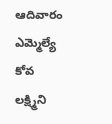ఆదివారం ఎమ్మెల్యే కోవ లక్ష్మిని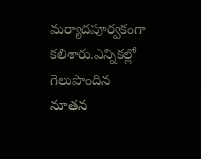మర్యాదపూర్వకంగా కలిశారు.ఎన్నికల్లో గెలుపొందిన నూతన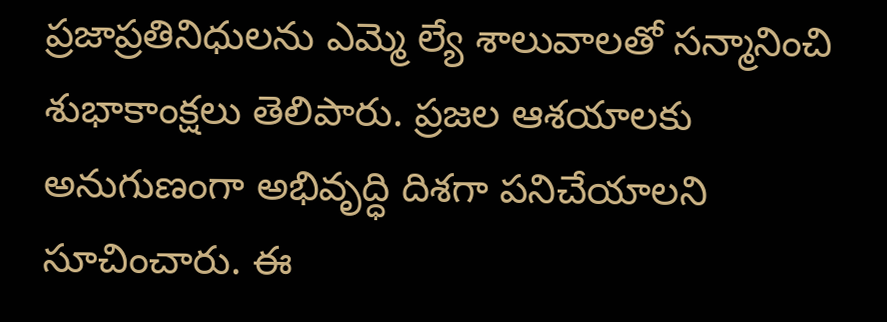ప్రజాప్రతినిధులను ఎమ్మె ల్యే శాలువాలతో సన్మానించి శుభాకాంక్షలు తెలిపారు. ప్రజల ఆశయాలకు అనుగుణంగా అభివృద్ధి దిశగా పనిచేయాలని సూచించారు. ఈ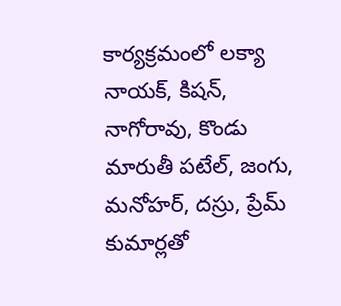కార్యక్రమంలో లక్యా నాయక్, కిషన్, నాగోరావు, కొండు మారుతీ పటేల్, జంగు, మనోహర్, దస్రు, ప్రేమ్ కుమార్లతో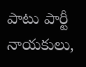పాటు పార్టీ నాయకులు,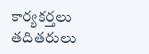కార్యకర్తలు తదితరులు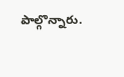పాల్గొన్నారు.